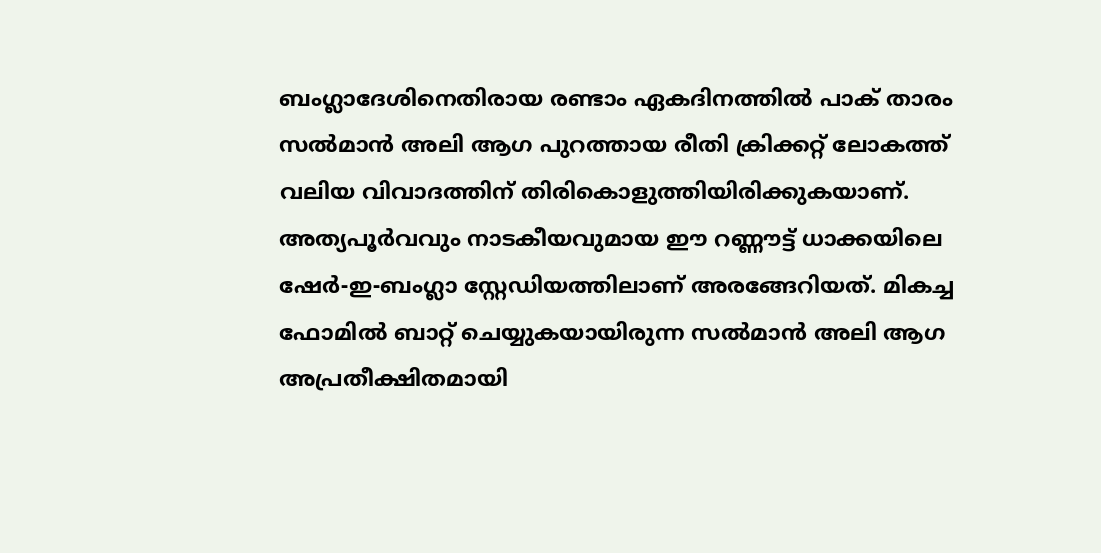ബംഗ്ലാദേശിനെതിരായ രണ്ടാം ഏകദിനത്തിൽ പാക് താരം സൽമാൻ അലി ആഗ പുറത്തായ രീതി ക്രിക്കറ്റ് ലോകത്ത് വലിയ വിവാദത്തിന് തിരികൊളുത്തിയിരിക്കുകയാണ്. അത്യപൂർവവും നാടകീയവുമായ ഈ റണ്ണൗട്ട് ധാക്കയിലെ ഷേർ-ഇ-ബംഗ്ലാ സ്റ്റേഡിയത്തിലാണ് അരങ്ങേറിയത്. മികച്ച ഫോമിൽ ബാറ്റ് ചെയ്യുകയായിരുന്ന സൽമാൻ അലി ആഗ അപ്രതീക്ഷിതമായി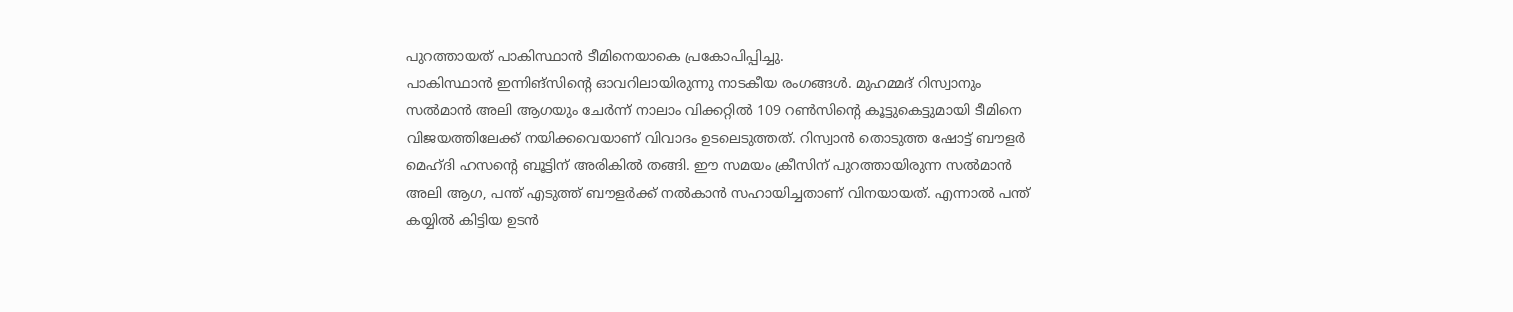പുറത്തായത് പാകിസ്ഥാൻ ടീമിനെയാകെ പ്രകോപിപ്പിച്ചു.
പാകിസ്ഥാൻ ഇന്നിങ്സിന്റെ ഓവറിലായിരുന്നു നാടകീയ രംഗങ്ങൾ. മുഹമ്മദ് റിസ്വാനും സൽമാൻ അലി ആഗയും ചേർന്ന് നാലാം വിക്കറ്റിൽ 109 റൺസിന്റെ കൂട്ടുകെട്ടുമായി ടീമിനെ വിജയത്തിലേക്ക് നയിക്കവെയാണ് വിവാദം ഉടലെടുത്തത്. റിസ്വാൻ തൊടുത്ത ഷോട്ട് ബൗളർ മെഹ്ദി ഹസന്റെ ബൂട്ടിന് അരികിൽ തങ്ങി. ഈ സമയം ക്രീസിന് പുറത്തായിരുന്ന സൽമാൻ അലി ആഗ, പന്ത് എടുത്ത് ബൗളർക്ക് നൽകാൻ സഹായിച്ചതാണ് വിനയായത്. എന്നാൽ പന്ത് കയ്യിൽ കിട്ടിയ ഉടൻ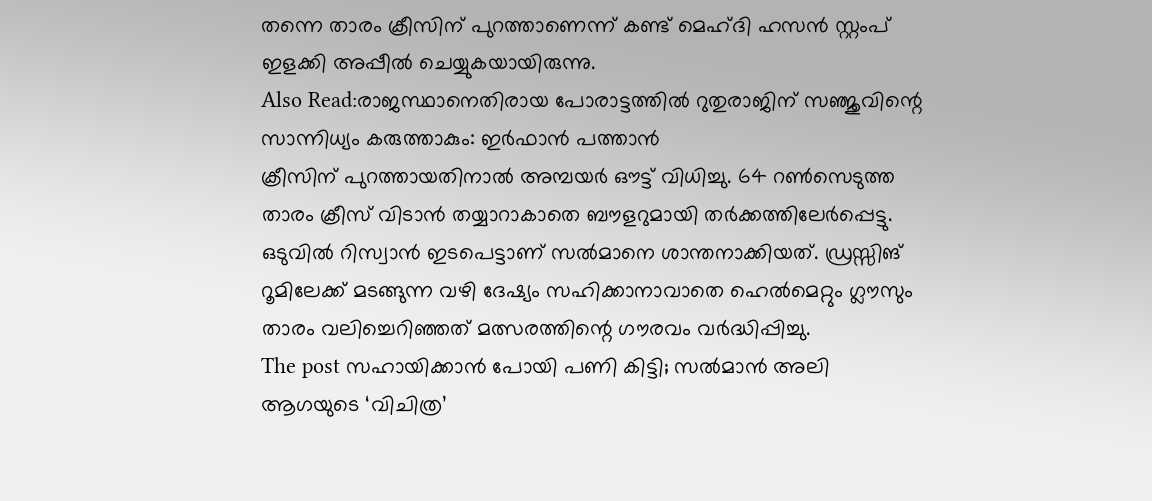തന്നെ താരം ക്രീസിന് പുറത്താണെന്ന് കണ്ട് മെഹ്ദി ഹസൻ സ്റ്റംപ് ഇളക്കി അപ്പീൽ ചെയ്യുകയായിരുന്നു.
Also Read:രാജസ്ഥാനെതിരായ പോരാട്ടത്തിൽ റുതുരാജിന് സഞ്ജുവിന്റെ സാന്നിധ്യം കരുത്താകും: ഇർഫാൻ പത്താൻ
ക്രീസിന് പുറത്തായതിനാൽ അമ്പയർ ഔട്ട് വിധിച്ചു. 64 റൺസെടുത്ത താരം ക്രീസ് വിടാൻ തയ്യാറാകാതെ ബൗളറുമായി തർക്കത്തിലേർപ്പെട്ടു. ഒടുവിൽ റിസ്വാൻ ഇടപെട്ടാണ് സൽമാനെ ശാന്തനാക്കിയത്. ഡ്രസ്സിങ് റൂമിലേക്ക് മടങ്ങുന്ന വഴി ദേഷ്യം സഹിക്കാനാവാതെ ഹെൽമെറ്റും ഗ്ലൗസും താരം വലിച്ചെറിഞ്ഞത് മത്സരത്തിന്റെ ഗൗരവം വർദ്ധിപ്പിച്ചു.
The post സഹായിക്കാൻ പോയി പണി കിട്ടി; സൽമാൻ അലി ആഗയുടെ ‘വിചിത്ര’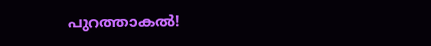പുറത്താകൽ!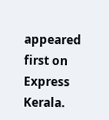appeared first on Express Kerala.